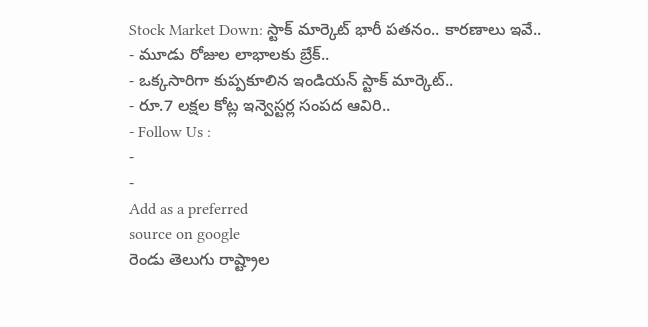Stock Market Down: స్టాక్ మార్కెట్ భారీ పతనం.. కారణాలు ఇవే..
- మూడు రోజుల లాభాలకు బ్రేక్..
- ఒక్కసారిగా కుప్పకూలిన ఇండియన్ స్టాక్ మార్కెట్..
- రూ.7 లక్షల కోట్ల ఇన్వెస్టర్ల సంపద ఆవిరి..
- Follow Us :
-
-
Add as a preferred
source on google
రెండు తెలుగు రాష్ట్రాల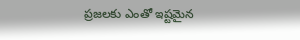ప్రజలకు ఎంతో ఇష్టమైన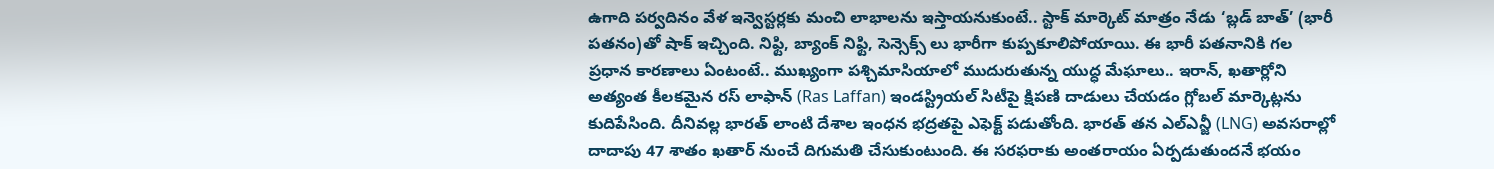ఉగాది పర్వదినం వేళ ఇన్వెస్టర్లకు మంచి లాభాలను ఇస్తాయనుకుంటే.. స్టాక్ మార్కెట్ మాత్రం నేడు ‘బ్లడ్ బాత్’ (భారీ పతనం)తో షాక్ ఇచ్చింది. నిఫ్టి, బ్యాంక్ నిఫ్టి, సెన్సెక్స్ లు భారీగా కుప్పకూలిపోయాయి. ఈ భారీ పతనానికి గల ప్రధాన కారణాలు ఏంటంటే.. ముఖ్యంగా పశ్చిమాసియాలో ముదురుతున్న యుద్ధ మేఘాలు.. ఇరాన్, ఖతార్లోని అత్యంత కీలకమైన రస్ లాఫాన్ (Ras Laffan) ఇండస్ట్రియల్ సిటీపై క్షిపణి దాడులు చేయడం గ్లోబల్ మార్కెట్లను కుదిపేసింది. దీనివల్ల భారత్ లాంటి దేశాల ఇంధన భద్రతపై ఎఫెక్ట్ పడుతోంది. భారత్ తన ఎల్ఎన్జీ (LNG) అవసరాల్లో దాదాపు 47 శాతం ఖతార్ నుంచే దిగుమతి చేసుకుంటుంది. ఈ సరఫరాకు అంతరాయం ఏర్పడుతుందనే భయం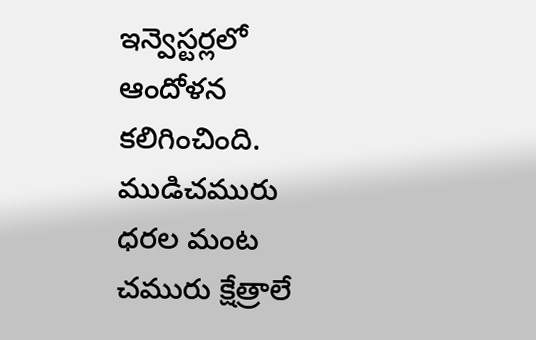ఇన్వెస్టర్లలో ఆందోళన కలిగించింది.
ముడిచమురు ధరల మంట
చమురు క్షేత్రాలే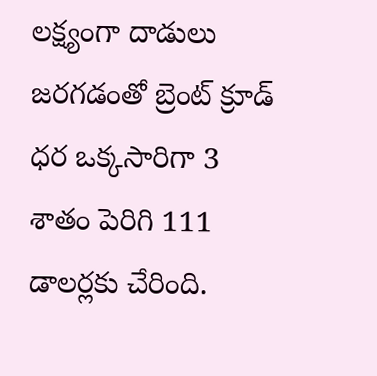లక్ష్యంగా దాడులు జరగడంతో బ్రెంట్ క్రూడ్ ధర ఒక్కసారిగా 3 శాతం పెరిగి 111 డాలర్లకు చేరింది.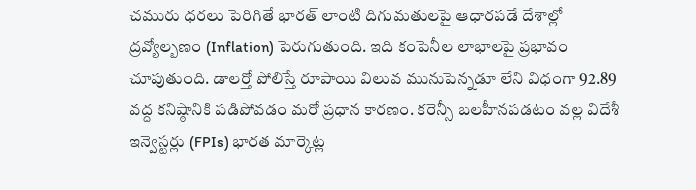చమురు ధరలు పెరిగితే భారత్ లాంటి దిగుమతులపై ఆధారపడే దేశాల్లో ద్రవ్యోల్బణం (Inflation) పెరుగుతుంది. ఇది కంపెనీల లాభాలపై ప్రభావం చూపుతుంది. డాలర్తో పోలిస్తే రూపాయి విలువ మునుపెన్నడూ లేని విధంగా 92.89 వద్ద కనిష్ఠానికి పడిపోవడం మరో ప్రధాన కారణం. కరెన్సీ బలహీనపడటం వల్ల విదేశీ ఇన్వెస్టర్లు (FPIs) భారత మార్కెట్ల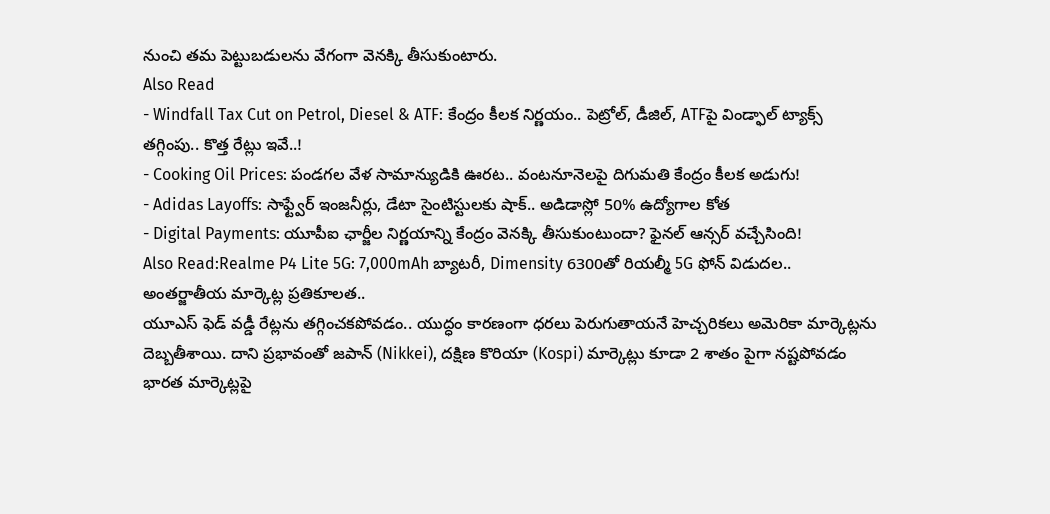నుంచి తమ పెట్టుబడులను వేగంగా వెనక్కి తీసుకుంటారు.
Also Read
- Windfall Tax Cut on Petrol, Diesel & ATF: కేంద్రం కీలక నిర్ణయం.. పెట్రోల్, డీజిల్, ATFపై విండ్ఫాల్ ట్యాక్స్ తగ్గింపు.. కొత్త రేట్లు ఇవే..!
- Cooking Oil Prices: పండగల వేళ సామాన్యుడికి ఊరట.. వంటనూనెలపై దిగుమతి కేంద్రం కీలక అడుగు!
- Adidas Layoffs: సాఫ్ట్వేర్ ఇంజనీర్లు, డేటా సైంటిస్టులకు షాక్.. అడిడాస్లో 50% ఉద్యోగాల కోత
- Digital Payments: యూపీఐ ఛార్జీల నిర్ణయాన్ని కేంద్రం వెనక్కి తీసుకుంటుందా? ఫైనల్ ఆన్సర్ వచ్చేసింది!
Also Read:Realme P4 Lite 5G: 7,000mAh బ్యాటరీ, Dimensity 6300తో రియల్మీ 5G ఫోన్ విడుదల..
అంతర్జాతీయ మార్కెట్ల ప్రతికూలత..
యూఎస్ ఫెడ్ వడ్డీ రేట్లను తగ్గించకపోవడం.. యుద్ధం కారణంగా ధరలు పెరుగుతాయనే హెచ్చరికలు అమెరికా మార్కెట్లను దెబ్బతీశాయి. దాని ప్రభావంతో జపాన్ (Nikkei), దక్షిణ కొరియా (Kospi) మార్కెట్లు కూడా 2 శాతం పైగా నష్టపోవడం భారత మార్కెట్లపై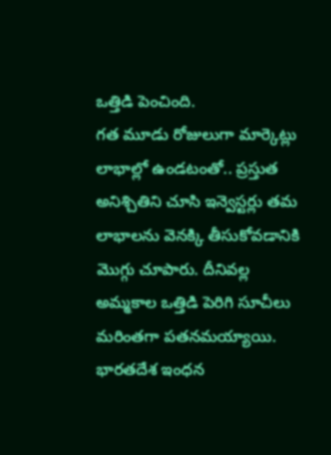ఒత్తిడి పెంచింది.
గత మూడు రోజులుగా మార్కెట్లు లాభాల్లో ఉండటంతో.. ప్రస్తుత అనిశ్చితిని చూసి ఇన్వెస్టర్లు తమ లాభాలను వెనక్కి తీసుకోవడానికి మొగ్గు చూపారు. దీనివల్ల అమ్మకాల ఒత్తిడి పెరిగి సూచీలు మరింతగా పతనమయ్యాయి. భారతదేశ ఇంధన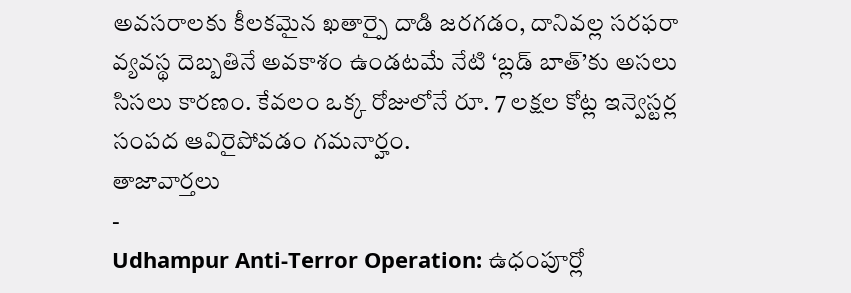అవసరాలకు కీలకమైన ఖతార్పై దాడి జరగడం, దానివల్ల సరఫరా వ్యవస్థ దెబ్బతినే అవకాశం ఉండటమే నేటి ‘బ్లడ్ బాత్’కు అసలు సిసలు కారణం. కేవలం ఒక్క రోజులోనే రూ. 7 లక్షల కోట్ల ఇన్వెస్టర్ల సంపద ఆవిరైపోవడం గమనార్హం.
తాజావార్తలు
-
Udhampur Anti-Terror Operation: ఉధంపూర్లో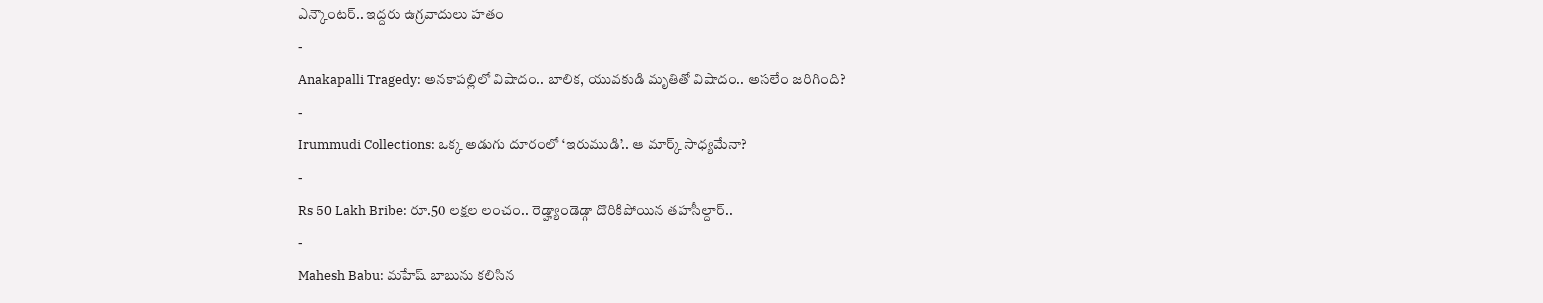ఎన్కౌంటర్.. ఇద్దరు ఉగ్రవాదులు హతం
-
Anakapalli Tragedy: అనకాపల్లిలో విషాదం.. బాలిక, యువకుడి మృతితో విషాదం.. అసలేం జరిగింది?
-
Irummudi Collections: ఒక్క అడుగు దూరంలో ‘ఇరుముడి’.. ఆ మార్క్ సాధ్యమేనా?
-
Rs 50 Lakh Bribe: రూ.50 లక్షల లంచం.. రెడ్హ్యాండెడ్గా దొరికిపోయిన తహసీల్దార్..
-
Mahesh Babu: మహేష్ బాబును కలిసిన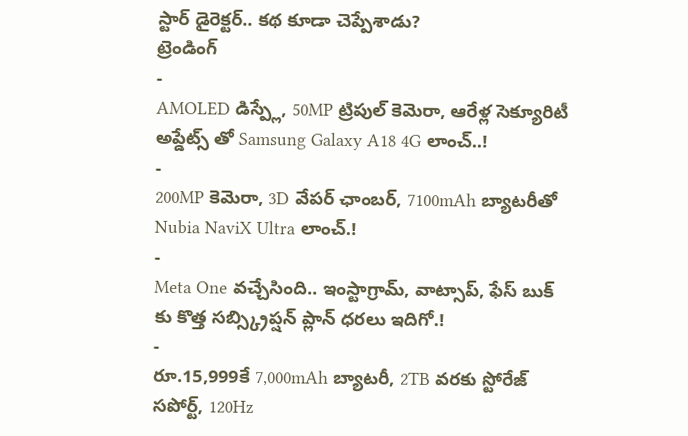స్టార్ డైరెక్టర్.. కథ కూడా చెప్పేశాడు?
ట్రెండింగ్
-
AMOLED డిస్ప్లే, 50MP ట్రిపుల్ కెమెరా, ఆరేళ్ల సెక్యూరిటీ అప్డేట్స్ తో Samsung Galaxy A18 4G లాంచ్..!
-
200MP కెమెరా, 3D వేపర్ ఛాంబర్, 7100mAh బ్యాటరీతో Nubia NaviX Ultra లాంచ్.!
-
Meta One వచ్చేసింది.. ఇంస్టాగ్రామ్, వాట్సాప్, ఫేస్ బుక్ కు కొత్త సబ్స్క్రిప్షన్ ప్లాన్ ధరలు ఇదిగో.!
-
రూ.15,999కే 7,000mAh బ్యాటరీ, 2TB వరకు స్టోరేజ్ సపోర్ట్, 120Hz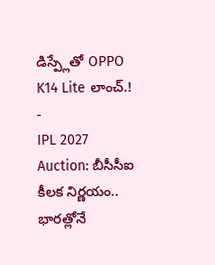డిస్ప్లేతో OPPO K14 Lite లాంచ్.!
-
IPL 2027 Auction: బీసీసీఐ కీలక నిర్ణయం.. భారత్లోనే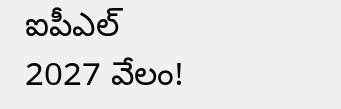ఐపీఎల్ 2027 వేలం!